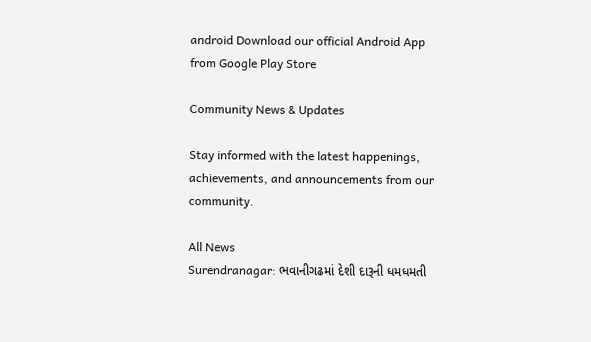android Download our official Android App from Google Play Store

Community News & Updates

Stay informed with the latest happenings, achievements, and announcements from our community.

All News
Surendranagar: ભવાનીગઢમાં દેશી દારૂની ધમધમતી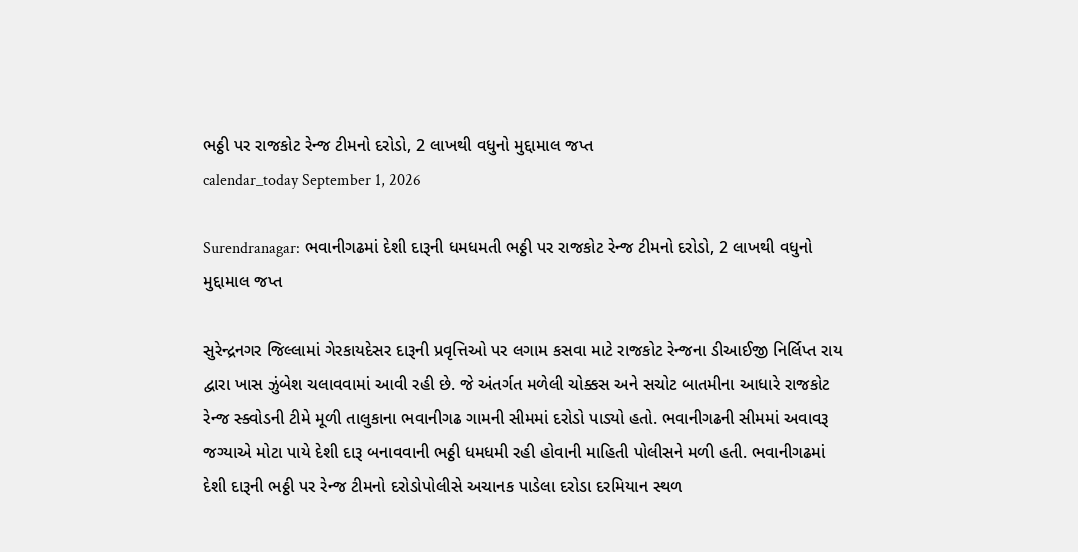ભઠ્ઠી પર રાજકોટ રેન્જ ટીમનો દરોડો, 2 લાખથી વધુનો મુદ્દામાલ જપ્ત
calendar_today September 1, 2026

Surendranagar: ભવાનીગઢમાં દેશી દારૂની ધમધમતી ભઠ્ઠી પર રાજકોટ રેન્જ ટીમનો દરોડો, 2 લાખથી વધુનો મુદ્દામાલ જપ્ત

સુરેન્દ્રનગર જિલ્લામાં ગેરકાયદેસર દારૂની પ્રવૃત્તિઓ પર લગામ કસવા માટે રાજકોટ રેન્જના ડીઆઈજી નિર્લિપ્ત રાય દ્વારા ખાસ ઝુંબેશ ચલાવવામાં આવી રહી છે. જે અંતર્ગત મળેલી ચોક્કસ અને સચોટ બાતમીના આધારે રાજકોટ રેન્જ સ્ક્વોડની ટીમે મૂળી તાલુકાના ભવાનીગઢ ગામની સીમમાં દરોડો પાડ્યો હતો. ભવાનીગઢની સીમમાં અવાવરૂ જગ્યાએ મોટા પાયે દેશી દારૂ બનાવવાની ભઠ્ઠી ધમધમી રહી હોવાની માહિતી પોલીસને મળી હતી. ભવાનીગઢમાં દેશી દારૂની ભઠ્ઠી પર રેન્જ ટીમનો દરોડોપોલીસે અચાનક પાડેલા દરોડા દરમિયાન સ્થળ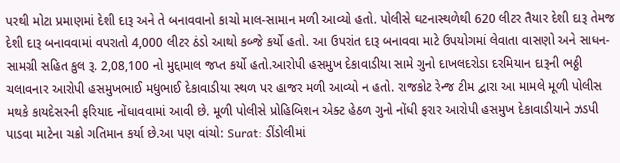પરથી મોટા પ્રમાણમાં દેશી દારૂ અને તે બનાવવાનો કાચો માલ-સામાન મળી આવ્યો હતો. પોલીસે ઘટનાસ્થળેથી 620 લીટર તૈયાર દેશી દારૂ તેમજ દેશી દારૂ બનાવવામાં વપરાતો 4,000 લીટર ઠંડો આથો કબ્જે કર્યો હતો. આ ઉપરાંત દારૂ બનાવવા માટે ઉપયોગમાં લેવાતા વાસણો અને સાધન-સામગ્રી સહિત કુલ રૂ. 2,08,100 નો મુદ્દામાલ જપ્ત કર્યો હતો.આરોપી હસમુખ દેકાવાડીયા સામે ગુનો દાખલદરોડા દરમિયાન દારૂની ભઠ્ઠી ચલાવનાર આરોપી હસમુખભાઈ મધુભાઈ દેકાવાડીયા સ્થળ પર હાજર મળી આવ્યો ન હતો. રાજકોટ રેન્જ ટીમ દ્વારા આ મામલે મૂળી પોલીસ મથકે કાયદેસરની ફરિયાદ નોંધાવવામાં આવી છે. મૂળી પોલીસે પ્રોહિબિશન એક્ટ હેઠળ ગુનો નોંધી ફરાર આરોપી હસમુખ દેકાવાડીયાને ઝડપી પાડવા માટેના ચક્રો ગતિમાન કર્યા છે.આ પણ વાંચો: Surat: ડીંડોલીમાં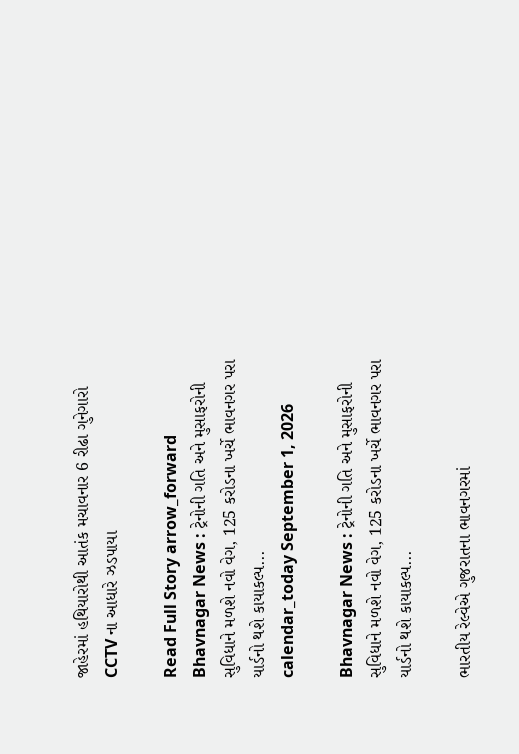જાહેરમાં હથિયારોથી આતંક મચાવનાર 6 રીઢા ગુનેગારો CCTV ના આધારે ઝડપાયા

Read Full Story arrow_forward
Bhavnagar News : ટ્રેનોની ગતિ અને મુસાફરોની સુવિધાને મળશે નવો વેગ, 125 કરોડના ખર્ચે ભાવનગર પરા યાર્ડનો થશે કાયાકલ્પ...
calendar_today September 1, 2026

Bhavnagar News : ટ્રેનોની ગતિ અને મુસાફરોની સુવિધાને મળશે નવો વેગ, 125 કરોડના ખર્ચે ભાવનગર પરા યાર્ડનો થશે કાયાકલ્પ...

ભારતીય રેલ્વેએ ગુજરાતના ભાવનગરમાં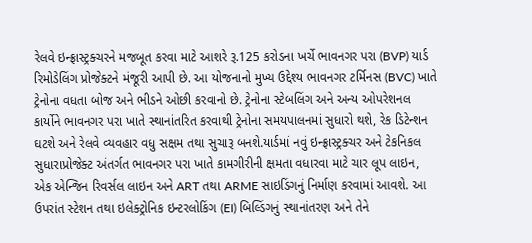રેલવે ઇન્ફ્રાસ્ટ્રક્ચરને મજબૂત કરવા માટે આશરે રૂ.125 કરોડના ખર્ચે ભાવનગર પરા (BVP) યાર્ડ રિમોડેલિંગ પ્રોજેક્ટને મંજૂરી આપી છે. આ યોજનાનો મુખ્ય ઉદ્દેશ્ય ભાવનગર ટર્મિનસ (BVC) ખાતે ટ્રેનોના વધતા બોજ અને ભીડને ઓછી કરવાનો છે. ટ્રેનોના સ્ટેબલિંગ અને અન્ય ઓપરેશનલ કાર્યોને ભાવનગર પરા ખાતે સ્થાનાંતરિત કરવાથી ટ્રેનોના સમયપાલનમાં સુધારો થશે, રેક ડિટેન્શન ઘટશે અને રેલવે વ્યવહાર વધુ સક્ષમ તથા સુચારૂ બનશે.યાર્ડમાં નવું ઇન્ફ્રાસ્ટ્રક્ચર અને ટેકનિકલ સુધારાપ્રોજેક્ટ અંતર્ગત ભાવનગર પરા ખાતે કામગીરીની ક્ષમતા વધારવા માટે ચાર લૂપ લાઇન, એક એન્જિન રિવર્સલ લાઇન અને ART તથા ARME સાઇડિંગનું નિર્માણ કરવામાં આવશે. આ ઉપરાંત સ્ટેશન તથા ઇલેક્ટ્રોનિક ઇન્ટરલોકિંગ (EI) બિલ્ડિંગનું સ્થાનાંતરણ અને તેને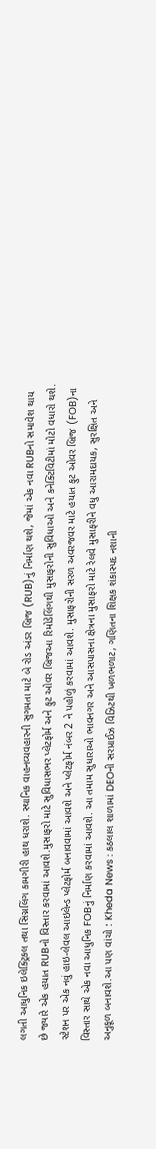લગતી આધુનિક ઇલેક્ટ્રિકલ તથા સિગ્નલિંગ કામગીરી હાથ ધરાશે. સ્થાનિક વાહનવ્યવહારની સુગમતા માટે બે રોડ અંડર બ્રિજ (RUB)નું નિર્માણ થશે, જેમાં એક નવા RUBનો સમાવેશ થાય છે જ્યારે એક હયાત RUBનો વિસ્તાર કરવામાં આવશે.મુસાફરો માટે સુવિધાસભર પ્લેટફોર્મ અને ફુટ ઓવર બ્રિજઆ રિમોડેલિંગથી મુસાફરોની સુવિધાઓ અને કનેક્ટિવિટીમાં મોટો વધારો થશે. સ્ટેશન પર એક નવું હાઇ-લેવલ આઇલેન્ડ પ્લેટફોર્મ બનાવવામાં આવશે અને પ્લેટફોર્મ નંબર 2 ને પહોળું કરવામાં આવશે. મુસાફરોની સરળ અવરજવર માટે હયાત ફુટ ઓવર બ્રિજ (FOB)ના વિસ્તાર સાથે એક નવા આધુનિક FOBનું નિર્માણ કરવામાં આવશે. આ તમામ સુધારાઓ ભાવનગર અને આસપાસના ક્ષેત્રના મુસાફરો માટે રેલવે મુસાફરીને વધુ આરામદાયક, સુરક્ષિત અને અનુકૂળ બનાવશે.આ પણ વાંચો : Kheda News : કઠલાલ શાળામાં DEOની સરપ્રાઈઝ વિઝિટથી ખળભળાટ, ગણિતના શિક્ષક શંકાસ્પદ નશાની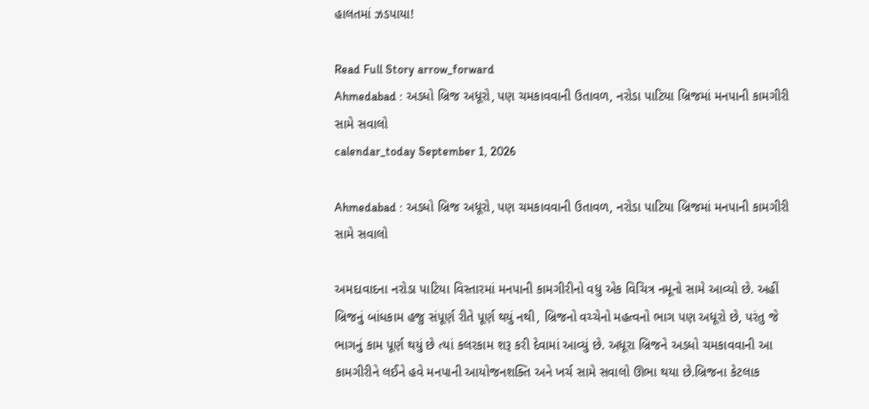હાલતમાં ઝડપાયા!

Read Full Story arrow_forward
Ahmedabad : અડધો બ્રિજ અધૂરો, પણ ચમકાવવાની ઉતાવળ, નરોડા પાટિયા બ્રિજમાં મનપાની કામગીરી સામે સવાલો
calendar_today September 1, 2026

Ahmedabad : અડધો બ્રિજ અધૂરો, પણ ચમકાવવાની ઉતાવળ, નરોડા પાટિયા બ્રિજમાં મનપાની કામગીરી સામે સવાલો

અમદાવાદના નરોડા પાટિયા વિસ્તારમાં મનપાની કામગીરીનો વધુ એક વિચિત્ર નમૂનો સામે આવ્યો છે. અહીં બ્રિજનું બાંધકામ હજુ સંપૂર્ણ રીતે પૂર્ણ થયું નથી, બ્રિજનો વચ્ચેનો મહત્વનો ભાગ પણ અધૂરો છે, પરંતુ જે ભાગનું કામ પૂર્ણ થયું છે ત્યાં કલરકામ શરૂ કરી દેવામાં આવ્યું છે. અધૂરા બ્રિજને અડધો ચમકાવવાની આ કામગીરીને લઈને હવે મનપાની આયોજનશક્તિ અને ખર્ચ સામે સવાલો ઊભા થયા છે.બ્રિજના કેટલાક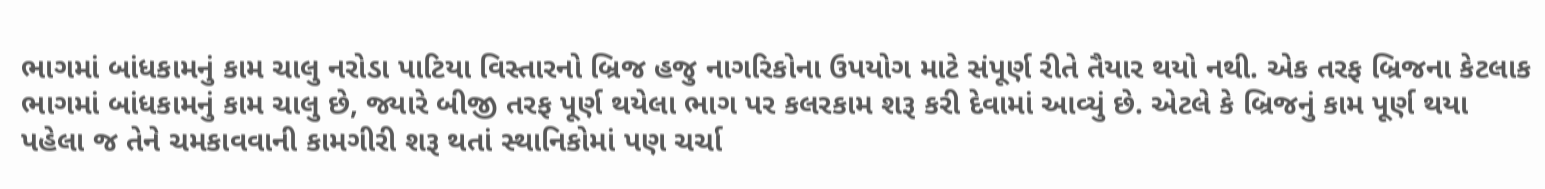ભાગમાં બાંધકામનું કામ ચાલુ નરોડા પાટિયા વિસ્તારનો બ્રિજ હજુ નાગરિકોના ઉપયોગ માટે સંપૂર્ણ રીતે તૈયાર થયો નથી. એક તરફ બ્રિજના કેટલાક ભાગમાં બાંધકામનું કામ ચાલુ છે, જ્યારે બીજી તરફ પૂર્ણ થયેલા ભાગ પર કલરકામ શરૂ કરી દેવામાં આવ્યું છે. એટલે કે બ્રિજનું કામ પૂર્ણ થયા પહેલા જ તેને ચમકાવવાની કામગીરી શરૂ થતાં સ્થાનિકોમાં પણ ચર્ચા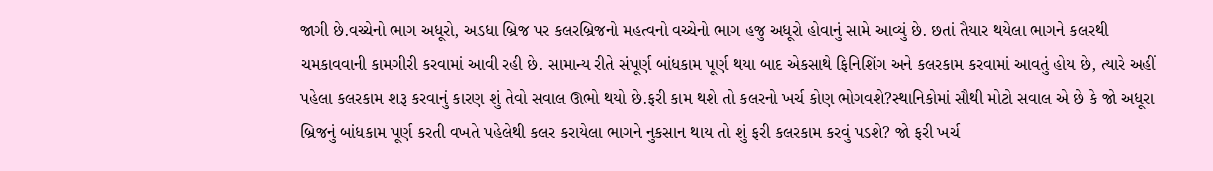જાગી છે.વચ્ચેનો ભાગ અધૂરો, અડધા બ્રિજ પર કલરબ્રિજનો મહત્વનો વચ્ચેનો ભાગ હજુ અધૂરો હોવાનું સામે આવ્યું છે. છતાં તૈયાર થયેલા ભાગને કલરથી ચમકાવવાની કામગીરી કરવામાં આવી રહી છે. સામાન્ય રીતે સંપૂર્ણ બાંધકામ પૂર્ણ થયા બાદ એકસાથે ફિનિશિંગ અને કલરકામ કરવામાં આવતું હોય છે, ત્યારે અહીં પહેલા કલરકામ શરૂ કરવાનું કારણ શું તેવો સવાલ ઊભો થયો છે.ફરી કામ થશે તો કલરનો ખર્ચ કોણ ભોગવશે?સ્થાનિકોમાં સૌથી મોટો સવાલ એ છે કે જો અધૂરા બ્રિજનું બાંધકામ પૂર્ણ કરતી વખતે પહેલેથી કલર કરાયેલા ભાગને નુકસાન થાય તો શું ફરી કલરકામ કરવું પડશે? જો ફરી ખર્ચ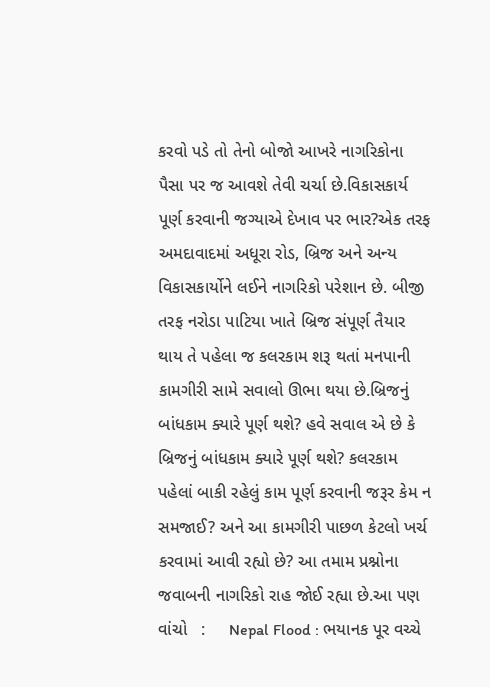કરવો પડે તો તેનો બોજો આખરે નાગરિકોના પૈસા પર જ આવશે તેવી ચર્ચા છે.વિકાસકાર્ય પૂર્ણ કરવાની જગ્યાએ દેખાવ પર ભાર?એક તરફ અમદાવાદમાં અધૂરા રોડ, બ્રિજ અને અન્ય વિકાસકાર્યોને લઈને નાગરિકો પરેશાન છે. બીજી તરફ નરોડા પાટિયા ખાતે બ્રિજ સંપૂર્ણ તૈયાર થાય તે પહેલા જ કલરકામ શરૂ થતાં મનપાની કામગીરી સામે સવાલો ઊભા થયા છે.બ્રિજનું બાંધકામ ક્યારે પૂર્ણ થશે? હવે સવાલ એ છે કે બ્રિજનું બાંધકામ ક્યારે પૂર્ણ થશે? કલરકામ પહેલાં બાકી રહેલું કામ પૂર્ણ કરવાની જરૂર કેમ ન સમજાઈ? અને આ કામગીરી પાછળ કેટલો ખર્ચ કરવામાં આવી રહ્યો છે? આ તમામ પ્રશ્નોના જવાબની નાગરિકો રાહ જોઈ રહ્યા છે.આ પણ વાંચો   :     Nepal Flood : ભયાનક પૂર વચ્ચે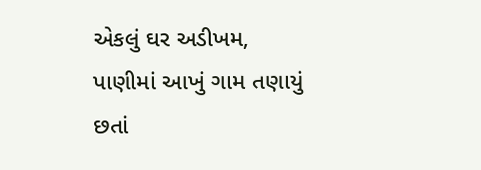એકલું ઘર અડીખમ, પાણીમાં આખું ગામ તણાયું છતાં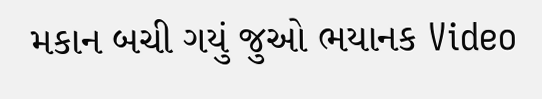મકાન બચી ગયું જુઓ ભયાનક Video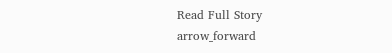Read Full Story arrow_forward